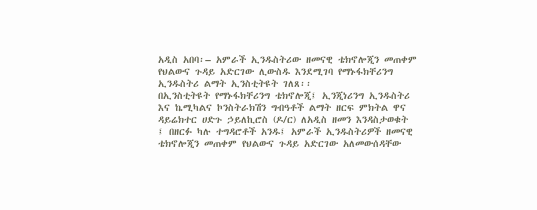አዲስ አበባ፡– አምራች ኢንዱስትሪው ዘመናዊ ቴክኖሎጂን መጠቀም የህልውና ጉዳይ አድርገው ሊውስዱ እንደሚገባ የማኑፋክቸሪንግ ኢንዱስትሪ ልማት ኢንስቲትዩት ገለጸ፡፡
በኢንስቲትዩት የማኑፋክቸሪንግ ቴክኖሎጂ፤ ኢንጂነሪንግ ኢንዱስትሪ እና ኬሚካልና ኮንስትራክሽን ግብዓቶች ልማት ዘርፍ ምክትል ዋና ዳይሬክተር ሀድጉ ኃይለኪሮስ (ዶ/ር) ለአዲስ ዘመን እንዳስታወቁት ፤ በዘርፉ ካሉ ተግዳሮቶች አንዱ፤ አምራች ኢንዱስትሪዎች ዘመናዊ ቴክኖሎጂን መጠቀም የህልውና ጉዳይ አድርገው አለመውሰዳቸው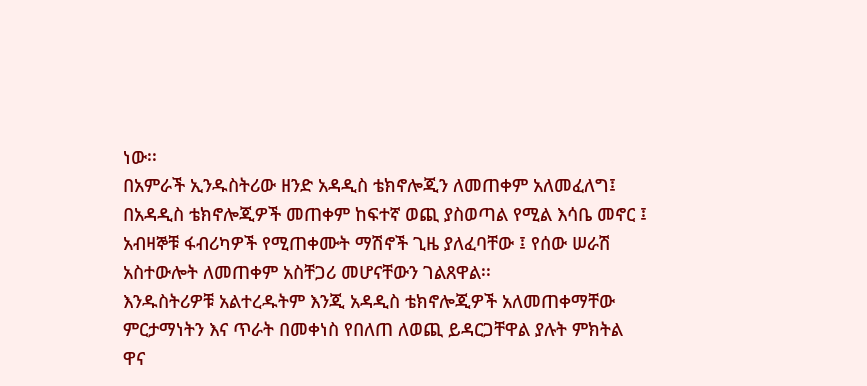ነው፡፡
በአምራች ኢንዱስትሪው ዘንድ አዳዲስ ቴክኖሎጂን ለመጠቀም አለመፈለግ፤ በአዳዲስ ቴክኖሎጂዎች መጠቀም ከፍተኛ ወጪ ያስወጣል የሚል እሳቤ መኖር ፤ አብዛኞቹ ፋብሪካዎች የሚጠቀሙት ማሽኖች ጊዜ ያለፈባቸው ፤ የሰው ሠራሽ አስተውሎት ለመጠቀም አስቸጋሪ መሆናቸውን ገልጸዋል፡፡
እንዱስትሪዎቹ አልተረዱትም እንጂ አዳዲስ ቴክኖሎጂዎች አለመጠቀማቸው ምርታማነትን እና ጥራት በመቀነስ የበለጠ ለወጪ ይዳርጋቸዋል ያሉት ምክትል ዋና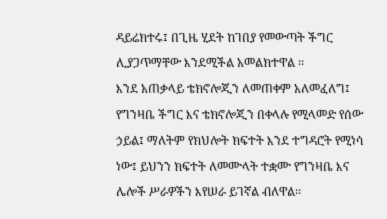ዳይሬክተሩ፤ በጊዜ ሂደት ከገበያ የመውጣት ችግር ሊያጋጥማቸው እንደሚችል አመልክተዋል ፡፡
እንደ አጠቃላይ ቴክኖሎጂን ለመጠቀም አለመፈለግ፤ የግንዛቤ ችግር እና ቴክኖሎጂን በቀላሉ የሚላመድ የሰው ኃይል፤ ማለትም የክህሎት ክፍተት እንደ ተግዳሮት የሚነሳ ነው፤ ይህንን ክፍተት ለመሙላት ተቋሙ የግንዛቤ እና ሌሎች ሥራዎችን እየሠራ ይገኛል ብለዋል፡፡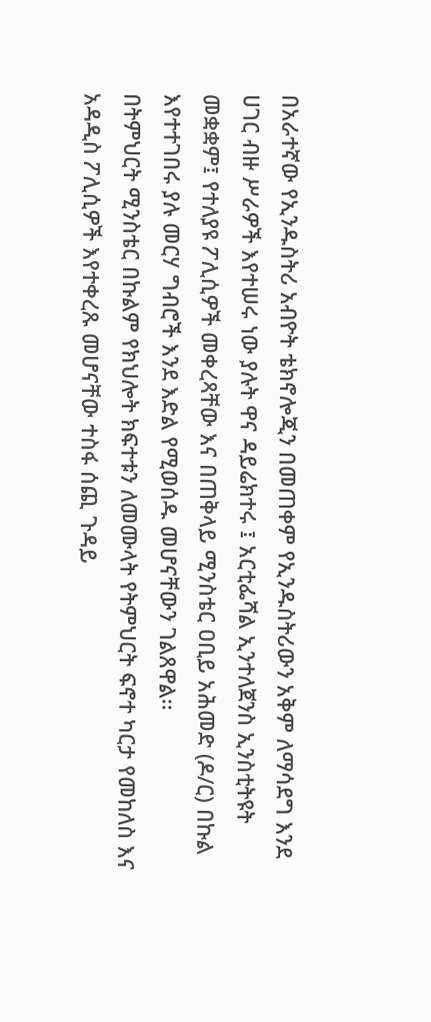በአራተኛው የኢንዱስትሪ አብዮት ቴክኖሎጂን በመጠቀም የኢንዱስትሪውን አቅም ለማሳደግ እንደ ሀገር ብዙ ሥራዎች እየተሠሩ ነው ያሉት ዋና ዳይሬክተሩ ፤ አርቲፌሻል ኢንተለጀንስ ኢንስቲትዩት መቋቋም፤ የተለያዩ ፖሊሲዎች መቀረጻቸው እና በጠቅላይ ሚንስቴር ዐቢይ አሕመድ (ዶ/ር) በኩል እየተተገበሩ ያሉ መርሃ ግብሮች እንደ እድል የሚወሰዱ መሆናቸውን ገልጸዋል፡፡
በትምህርት ሚንስቴር በኩልም የክህሎት ክፍተቱን ለመሙላት የትምህርት ፍኖተ ካርታ የመከለስ እና አዳዲስ ፖሊሲዎች እየተቀረጹ መሆናቸው ተስፋ ሰጪ ጉዳይ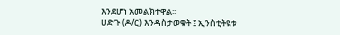እንደሆነ አመልክተዋል፡፡
ሀድጉ (ዶ/ር) እንዳስታወቁት ፤ ኢንስቲትዩቱ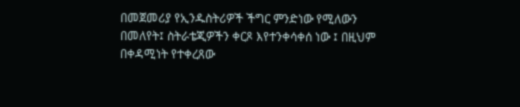በመጀመሪያ የኢንዱስትሪዎች ችግር ምንድነው የሚለውን በመለየት፤ ስትራቴጂዎችን ቀርጾ እየተንቀሳቀሰ ነው ፤ በዚህም በቀዳሚነት የተቀረጸው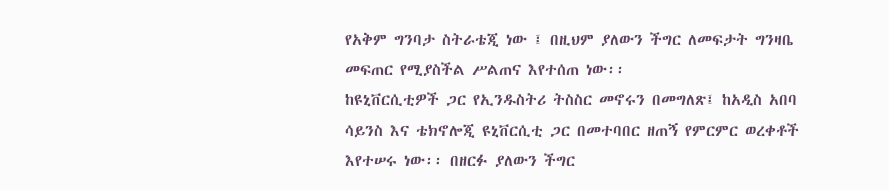የአቅም ግንባታ ስትራቴጂ ነው ፤ በዚህም ያለውን ችግር ለመፍታት ግንዛቤ መፍጠር የሚያስችል ሥልጠና እየተሰጠ ነው፡፡
ከዩኒቨርሲቲዎች ጋር የኢንዱስትሪ ትስስር መኖሩን በመግለጽ፤ ከአዲስ አበባ ሳይንስ እና ቴክኖሎጂ ዩኒቨርሲቲ ጋር በመተባበር ዘጠኝ የምርምር ወረቀቶች እየተሠሩ ነው፡፡ በዘርፉ ያለውን ችግር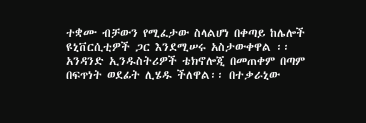ተቋሙ ብቻውን የሚፈታው ስላልሆነ በቀጣይ ከሌሎች ዩኒቨርሲቲዎች ጋር እንደሚሠሩ አስታውቀዋል ፡፡
አንዳንድ ኢንዱስትሪዎች ቴክኖሎጂ በመጠቀም በጣም በፍጥነት ወደፊት ሊሄዱ ችለዋል፡፡ በተቃራኒው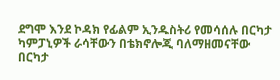ደግሞ እንደ ኮዳክ የፊልም ኢንዱስትሪ የመሳሰሉ በርካታ ካምፓኒዎች ራሳቸውን በቴክኖሎጂ ባለማዘመናቸው በርካታ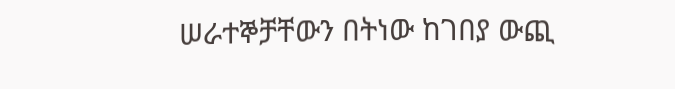ሠራተኞቻቸውን በትነው ከገበያ ውጪ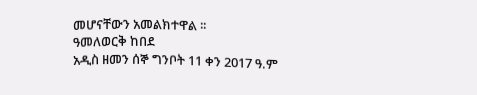መሆናቸውን አመልክተዋል ፡፡
ዓመለወርቅ ከበደ
አዲስ ዘመን ሰኞ ግንቦት 11 ቀን 2017 ዓ.ም